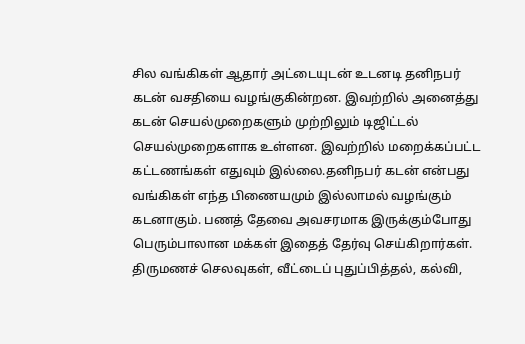சில வங்கிகள் ஆதார் அட்டையுடன் உடனடி தனிநபர் கடன் வசதியை வழங்குகின்றன. இவற்றில் அனைத்து கடன் செயல்முறைகளும் முற்றிலும் டிஜிட்டல் செயல்முறைகளாக உள்ளன. இவற்றில் மறைக்கப்பட்ட கட்டணங்கள் எதுவும் இல்லை.தனிநபர் கடன் என்பது வங்கிகள் எந்த பிணையமும் இல்லாமல் வழங்கும் கடனாகும். பணத் தேவை அவசரமாக இருக்கும்போது பெரும்பாலான மக்கள் இதைத் தேர்வு செய்கிறார்கள். திருமணச் செலவுகள், வீட்டைப் புதுப்பித்தல், கல்வி,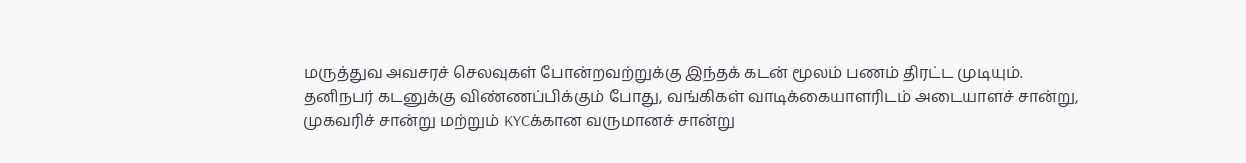மருத்துவ அவசரச் செலவுகள் போன்றவற்றுக்கு இந்தக் கடன் மூலம் பணம் திரட்ட முடியும்.
தனிநபர் கடனுக்கு விண்ணப்பிக்கும் போது, வங்கிகள் வாடிக்கையாளரிடம் அடையாளச் சான்று, முகவரிச் சான்று மற்றும் KYCக்கான வருமானச் சான்று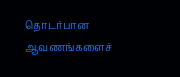தொடர்பான ஆவணங்களைச்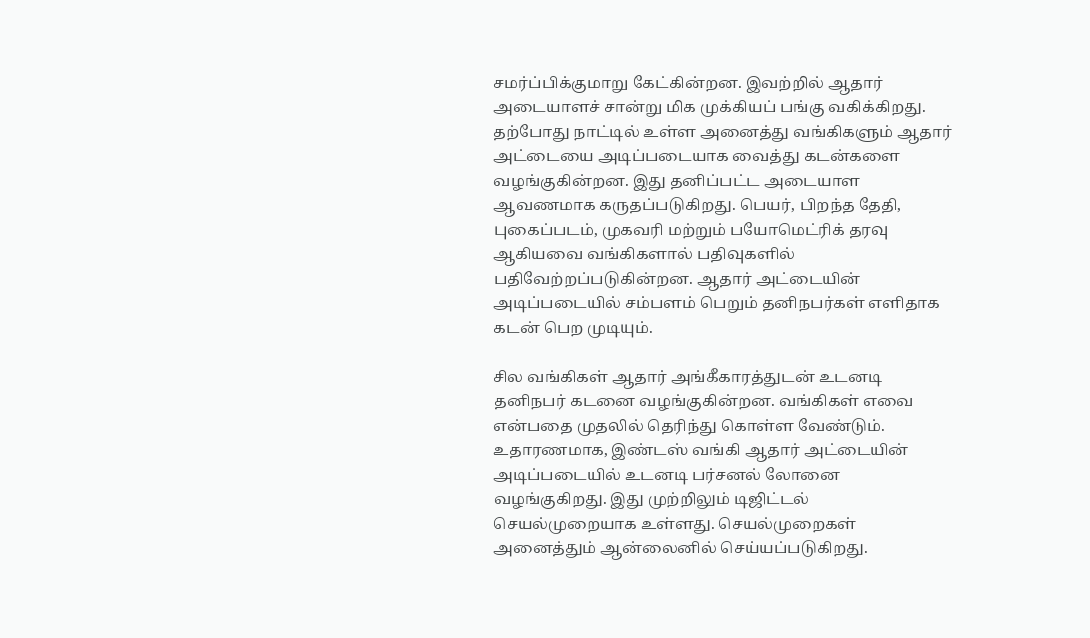சமர்ப்பிக்குமாறு கேட்கின்றன. இவற்றில் ஆதார் அடையாளச் சான்று மிக முக்கியப் பங்கு வகிக்கிறது. தற்போது நாட்டில் உள்ள அனைத்து வங்கிகளும் ஆதார் அட்டையை அடிப்படையாக வைத்து கடன்களை வழங்குகின்றன. இது தனிப்பட்ட அடையாள ஆவணமாக கருதப்படுகிறது. பெயர், பிறந்த தேதி, புகைப்படம், முகவரி மற்றும் பயோமெட்ரிக் தரவு ஆகியவை வங்கிகளால் பதிவுகளில் பதிவேற்றப்படுகின்றன. ஆதார் அட்டையின் அடிப்படையில் சம்பளம் பெறும் தனிநபர்கள் எளிதாக கடன் பெற முடியும்.

சில வங்கிகள் ஆதார் அங்கீகாரத்துடன் உடனடி தனிநபர் கடனை வழங்குகின்றன. வங்கிகள் எவை என்பதை முதலில் தெரிந்து கொள்ள வேண்டும். உதாரணமாக, இண்டஸ் வங்கி ஆதார் அட்டையின் அடிப்படையில் உடனடி பர்சனல் லோனை வழங்குகிறது. இது முற்றிலும் டிஜிட்டல் செயல்முறையாக உள்ளது. செயல்முறைகள் அனைத்தும் ஆன்லைனில் செய்யப்படுகிறது.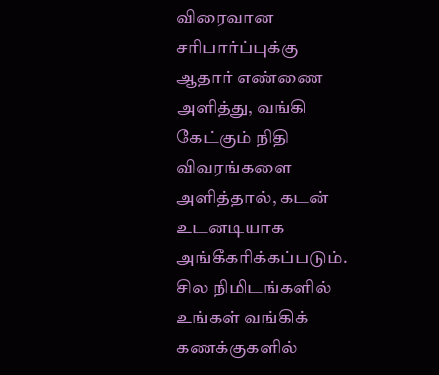விரைவான சரிபார்ப்புக்கு ஆதார் எண்ணை அளித்து, வங்கி கேட்கும் நிதி விவரங்களை அளித்தால், கடன் உடனடியாக அங்கீகரிக்கப்படும். சில நிமிடங்களில் உங்கள் வங்கிக் கணக்குகளில்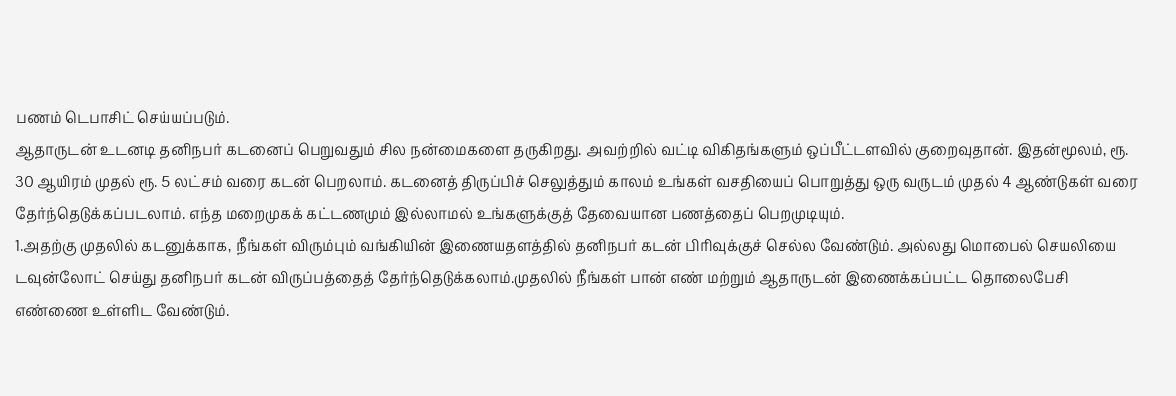பணம் டெபாசிட் செய்யப்படும்.
ஆதாருடன் உடனடி தனிநபர் கடனைப் பெறுவதும் சில நன்மைகளை தருகிறது. அவற்றில் வட்டி விகிதங்களும் ஒப்பீட்டளவில் குறைவுதான். இதன்மூலம், ரூ. 30 ஆயிரம் முதல் ரூ. 5 லட்சம் வரை கடன் பெறலாம். கடனைத் திருப்பிச் செலுத்தும் காலம் உங்கள் வசதியைப் பொறுத்து ஒரு வருடம் முதல் 4 ஆண்டுகள் வரை தேர்ந்தெடுக்கப்படலாம். எந்த மறைமுகக் கட்டணமும் இல்லாமல் உங்களுக்குத் தேவையான பணத்தைப் பெறமுடியும்.
1.அதற்கு முதலில் கடனுக்காக, நீங்கள் விரும்பும் வங்கியின் இணையதளத்தில் தனிநபர் கடன் பிரிவுக்குச் செல்ல வேண்டும். அல்லது மொபைல் செயலியை டவுன்லோட் செய்து தனிநபர் கடன் விருப்பத்தைத் தேர்ந்தெடுக்கலாம்.முதலில் நீங்கள் பான் எண் மற்றும் ஆதாருடன் இணைக்கப்பட்ட தொலைபேசி எண்ணை உள்ளிட வேண்டும்.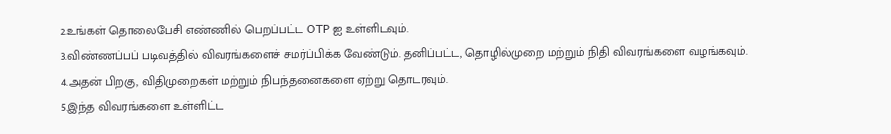2.உங்கள் தொலைபேசி எண்ணில் பெறப்பட்ட OTP ஐ உள்ளிடவும்.
3.விண்ணப்பப் படிவத்தில் விவரங்களைச் சமர்ப்பிக்க வேண்டும். தனிப்பட்ட, தொழில்முறை மற்றும் நிதி விவரங்களை வழங்கவும்.
4.அதன் பிறகு, விதிமுறைகள் மற்றும் நிபந்தனைகளை ஏற்று தொடரவும்.
5.இந்த விவரங்களை உள்ளிட்ட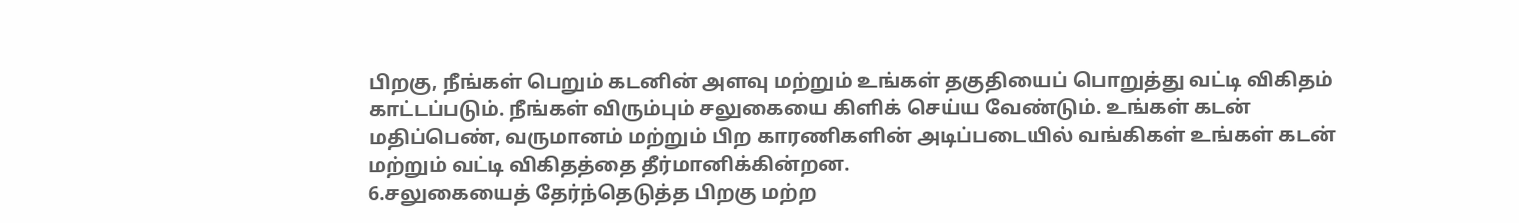பிறகு, நீங்கள் பெறும் கடனின் அளவு மற்றும் உங்கள் தகுதியைப் பொறுத்து வட்டி விகிதம் காட்டப்படும். நீங்கள் விரும்பும் சலுகையை கிளிக் செய்ய வேண்டும். உங்கள் கடன் மதிப்பெண், வருமானம் மற்றும் பிற காரணிகளின் அடிப்படையில் வங்கிகள் உங்கள் கடன் மற்றும் வட்டி விகிதத்தை தீர்மானிக்கின்றன.
6.சலுகையைத் தேர்ந்தெடுத்த பிறகு மற்ற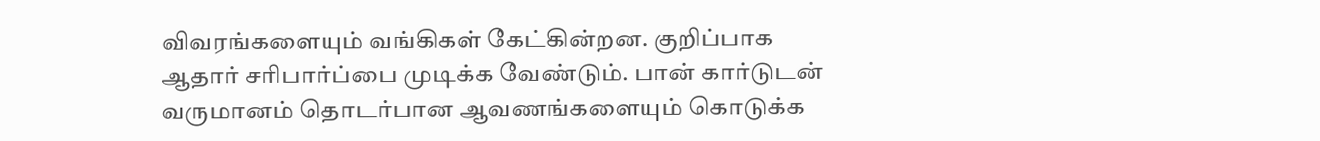விவரங்களையும் வங்கிகள் கேட்கின்றன. குறிப்பாக ஆதார் சரிபார்ப்பை முடிக்க வேண்டும். பான் கார்டுடன் வருமானம் தொடர்பான ஆவணங்களையும் கொடுக்க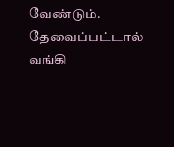வேண்டும். தேவைப்பட்டால் வங்கி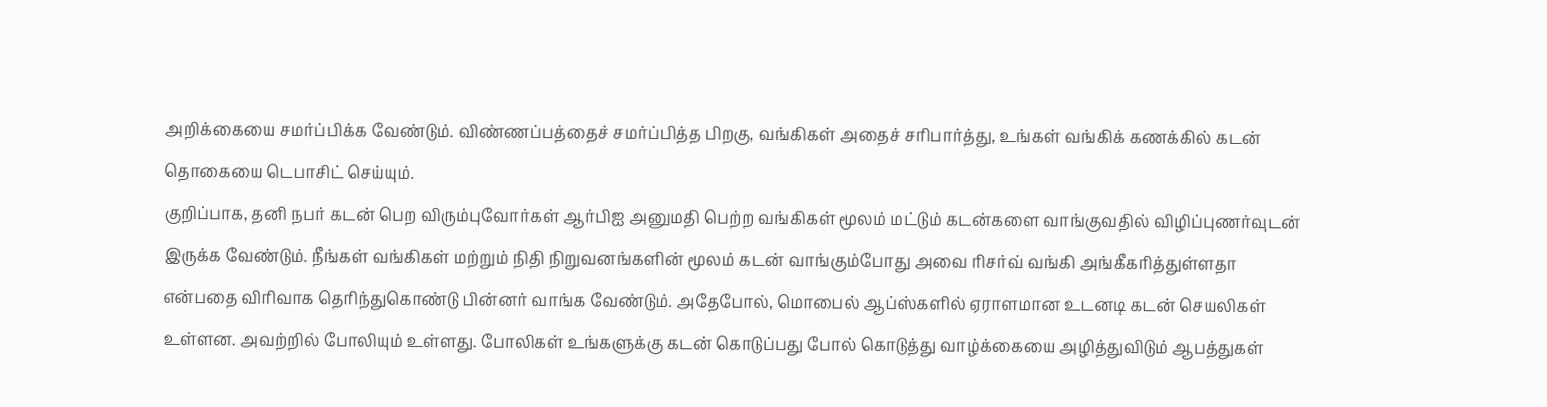அறிக்கையை சமர்ப்பிக்க வேண்டும். விண்ணப்பத்தைச் சமர்ப்பித்த பிறகு, வங்கிகள் அதைச் சரிபார்த்து, உங்கள் வங்கிக் கணக்கில் கடன் தொகையை டெபாசிட் செய்யும்.
குறிப்பாக, தனி நபர் கடன் பெற விரும்புவோர்கள் ஆர்பிஐ அனுமதி பெற்ற வங்கிகள் மூலம் மட்டும் கடன்களை வாங்குவதில் விழிப்புணர்வுடன் இருக்க வேண்டும். நீங்கள் வங்கிகள் மற்றும் நிதி நிறுவனங்களின் மூலம் கடன் வாங்கும்போது அவை ரிசர்வ் வங்கி அங்கீகரித்துள்ளதா என்பதை விரிவாக தெரிந்துகொண்டு பின்னர் வாங்க வேண்டும். அதேபோல், மொபைல் ஆப்ஸ்களில் ஏராளமான உடனடி கடன் செயலிகள் உள்ளன. அவற்றில் போலியும் உள்ளது. போலிகள் உங்களுக்கு கடன் கொடுப்பது போல் கொடுத்து வாழ்க்கையை அழித்துவிடும் ஆபத்துகள்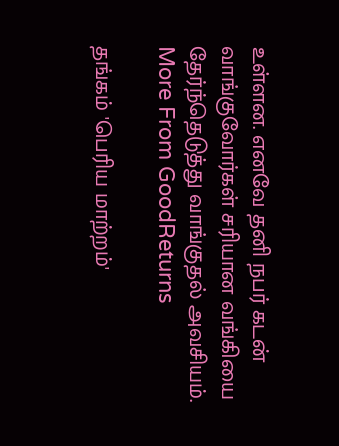உள்ளன. எனவே தனி நபர் கடன் வாங்குவோர்கள் சரியான வங்கியை தேர்ந்தெடுத்து வாங்குதல் அவசியம்.
More From GoodReturns

தங்கம் 'பெரிய மாற்றம்'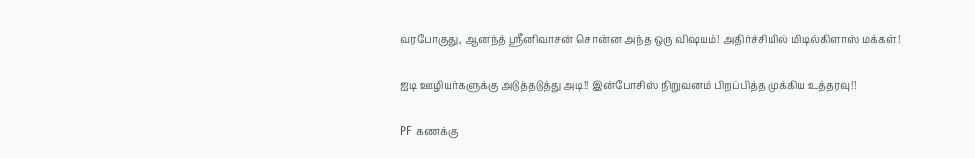வரபோகுது, ஆனந்த் ஸ்ரீனிவாசன் சொன்ன அந்த ஒரு விஷயம்! அதிர்ச்சியில் மிடில்கிளாஸ் மக்கள்!

ஐடி ஊழியர்களுக்கு அடுத்தடுத்து அடி!! இன்போசிஸ் நிறுவனம் பிறப்பித்த முக்கிய உத்தரவு!!

PF கணக்கு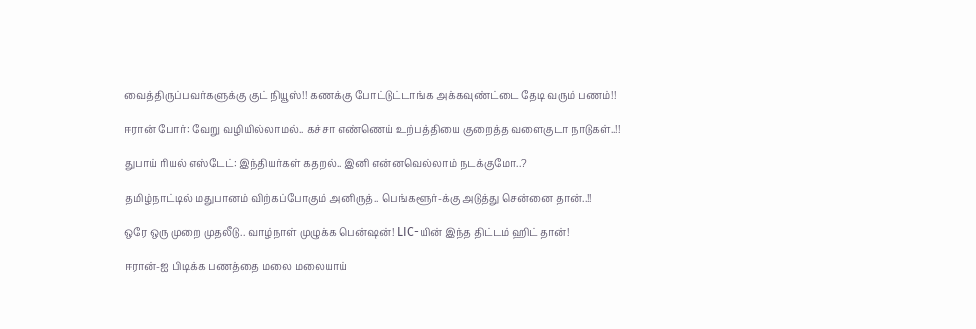வைத்திருப்பவர்களுக்கு குட் நியூஸ்!! கணக்கு போட்டுட்டாங்க அக்கவுண்ட்டை தேடி வரும் பணம்!!

ஈரான் போர்: வேறு வழியில்லாமல்.. கச்சா எண்ணெய் உற்பத்தியை குறைத்த வளைகுடா நாடுகள்..!!

துபாய் ரியல் எஸ்டேட்: இந்தியர்கள் கதறல்.. இனி என்னவெல்லாம் நடக்குமோ..?

தமிழ்நாட்டில் மதுபானம் விற்கப்போகும் அனிருத்.. பெங்களூர்-க்கு அடுத்து சென்னை தான்..!!

ஒரே ஒரு முறை முதலீடு.. வாழ்நாள் முழுக்க பென்ஷன்! LIC-யின் இந்த திட்டம் ஹிட் தான்!

ஈரான்-ஐ பிடிக்க பணத்தை மலை மலையாய்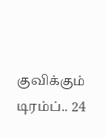குவிக்கும் டிரம்ப்.. 24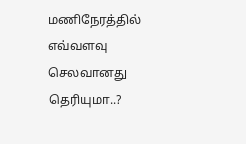மணிநேரத்தில் எவ்வளவு செலவானது தெரியுமா..?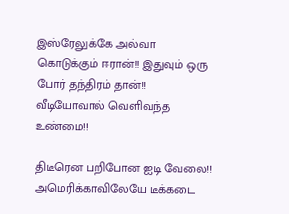இஸ்ரேலுக்கே அல்வா கொடுக்கும் ஈரான்!! இதுவும் ஒரு போர் தந்திரம் தான்!! வீடியோவால் வெளிவந்த உண்மை!!

திடீரென பறிபோன ஐடி வேலை!! அமெரிக்காவிலேயே டீக்கடை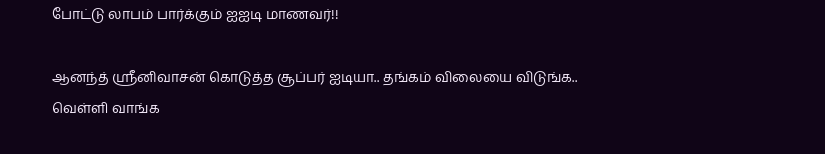போட்டு லாபம் பார்க்கும் ஐஐடி மாணவர்!!

ஆனந்த் ஸ்ரீனிவாசன் கொடுத்த சூப்பர் ஐடியா.. தங்கம் விலையை விடுங்க.. வெள்ளி வாங்க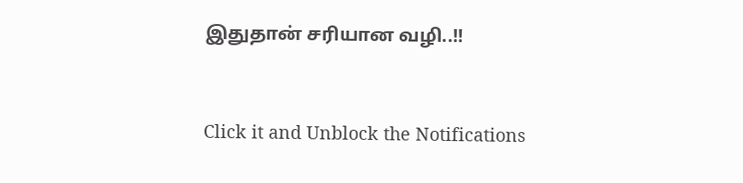இதுதான் சரியான வழி..!!



Click it and Unblock the Notifications